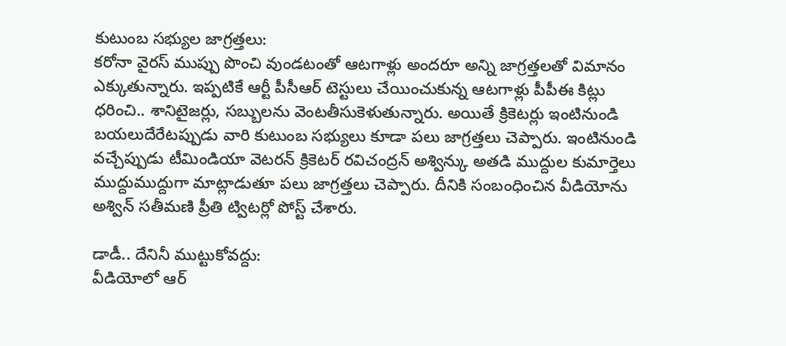కుటుంబ సభ్యుల జాగ్రత్తలు:
కరోనా వైరస్ ముప్పు పొంచి వుండటంతో ఆటగాళ్లు అందరూ అన్ని జాగ్రత్తలతో విమానం ఎక్కుతున్నారు. ఇప్పటికే ఆర్టీ పీసీఆర్ టెస్టులు చేయించుకున్న ఆటగాళ్లు పీపీఈ కిట్లు ధరించి.. శానిటైజర్లు, సబ్బులను వెంటతీసుకెళుతున్నారు. అయితే క్రికెటర్లు ఇంటినుండి బయలుదేరేటప్పుడు వారి కుటుంబ సభ్యులు కూడా పలు జాగ్రత్తలు చెప్పారు. ఇంటినుండి వచ్చేప్పుడు టీమిండియా వెటరన్ క్రికెటర్ రవిచంద్రన్ అశ్విన్కు అతడి ముద్దుల కుమార్తెలు ముద్దుముద్దుగా మాట్లాడుతూ పలు జాగ్రత్తలు చెప్పారు. దీనికి సంబంధించిన వీడియోను అశ్విన్ సతీమణి ప్రీతి ట్విటర్లో పోస్ట్ చేశారు.

డాడీ.. దేనినీ ముట్టుకోవద్దు:
వీడియోలో ఆర్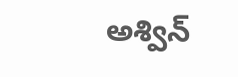అశ్విన్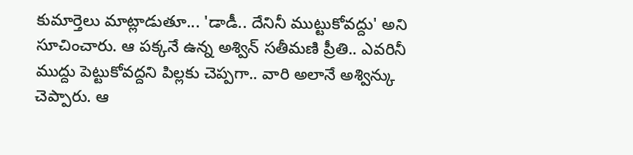కుమార్తెలు మాట్లాడుతూ... 'డాడీ.. దేనినీ ముట్టుకోవద్దు' అని సూచించారు. ఆ పక్కనే ఉన్న అశ్విన్ సతీమణి ప్రీతి.. ఎవరినీ ముద్దు పెట్టుకోవద్దని పిల్లకు చెప్పగా.. వారి అలానే అశ్విన్కు చెప్పారు. ఆ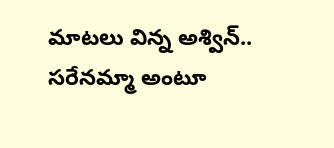మాటలు విన్న అశ్విన్.. సరేనమ్మా అంటూ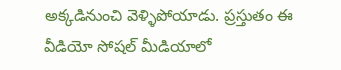అక్కడినుంచి వెళ్ళిపోయాడు. ప్రస్తుతం ఈ వీడియో సోషల్ మీడియాలో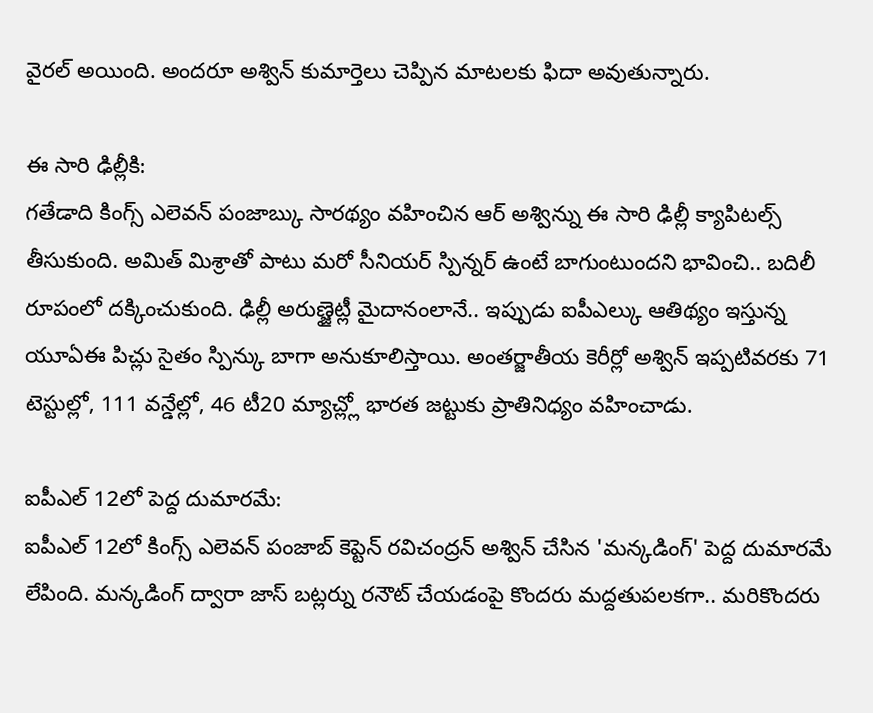వైరల్ అయింది. అందరూ అశ్విన్ కుమార్తెలు చెప్పిన మాటలకు ఫిదా అవుతున్నారు.

ఈ సారి ఢిల్లీకి:
గతేడాది కింగ్స్ ఎలెవన్ పంజాబ్కు సారథ్యం వహించిన ఆర్ అశ్విన్ను ఈ సారి ఢిల్లీ క్యాపిటల్స్ తీసుకుంది. అమిత్ మిశ్రాతో పాటు మరో సీనియర్ స్పిన్నర్ ఉంటే బాగుంటుందని భావించి.. బదిలీ రూపంలో దక్కించుకుంది. ఢిల్లీ అరుణ్జైట్లీ మైదానంలానే.. ఇప్పుడు ఐపీఎల్కు ఆతిథ్యం ఇస్తున్న యూఏఈ పిచ్లు సైతం స్పిన్కు బాగా అనుకూలిస్తాయి. అంతర్జాతీయ కెరీర్లో అశ్విన్ ఇప్పటివరకు 71 టెస్టుల్లో, 111 వన్డేల్లో, 46 టీ20 మ్యాచ్ల్లో భారత జట్టుకు ప్రాతినిధ్యం వహించాడు.

ఐపీఎల్ 12లో పెద్ద దుమారమే:
ఐపీఎల్ 12లో కింగ్స్ ఎలెవన్ పంజాబ్ కెప్టెన్ రవిచంద్రన్ అశ్విన్ చేసిన 'మన్కడింగ్' పెద్ద దుమారమే లేపింది. మన్కడింగ్ ద్వారా జాస్ బట్లర్ను రనౌట్ చేయడంపై కొందరు మద్దతుపలకగా.. మరికొందరు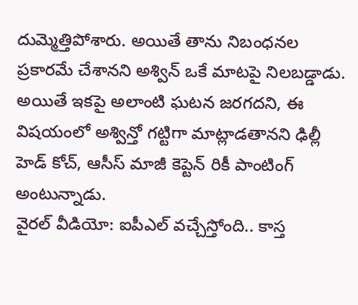దుమ్మెత్తిపోశారు. అయితే తాను నిబంధనల ప్రకారమే చేశానని అశ్విన్ ఒకే మాటపై నిలబడ్డాడు. అయితే ఇకపై అలాంటి ఘటన జరగదని, ఈ విషయంలో అశ్విన్తో గట్టిగా మాట్లాడతానని ఢిల్లీ హెడ్ కోచ్, ఆసీస్ మాజీ కెప్టెన్ రికీ పాంటింగ్ అంటున్నాడు.
వైరల్ వీడియో: ఐపీఎల్ వచ్చేస్తోంది.. కాస్త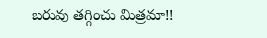బరువు తగ్గించు మిత్రమా!!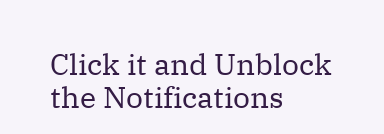Click it and Unblock the Notifications